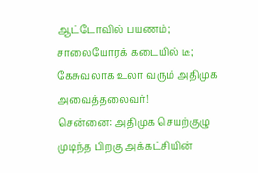ஆட்டோவில் பயணம்; சாலையோரக் கடையில் டீ; கேசுவலாக உலா வரும் அதிமுக அவைத்தலைவர்!
சென்னை: அதிமுக செயற்குழு முடிந்த பிறகு அக்கட்சியின்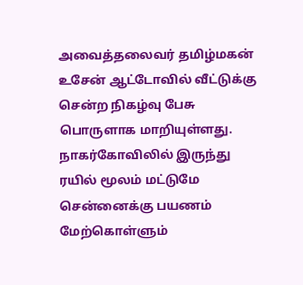அவைத்தலைவர் தமிழ்மகன் உசேன் ஆட்டோவில் வீட்டுக்கு சென்ற நிகழ்வு பேசு பொருளாக மாறியுள்ளது.
நாகர்கோவிலில் இருந்து ரயில் மூலம் மட்டுமே சென்னைக்கு பயணம் மேற்கொள்ளும்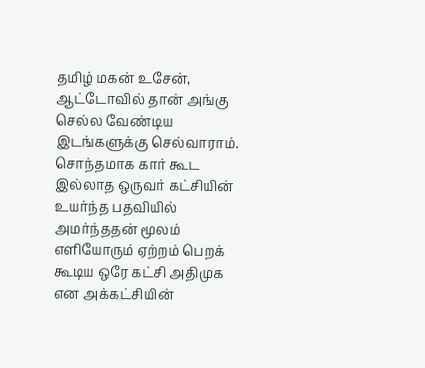தமிழ் மகன் உசேன், ஆட்டோவில் தான் அங்கு செல்ல வேண்டிய இடங்களுக்கு செல்வாராம்.
சொந்தமாக கார் கூட இல்லாத ஒருவர் கட்சியின் உயர்ந்த பதவியில் அமர்ந்ததன் மூலம் எளியோரும் ஏற்றம் பெறக் கூடிய ஒரே கட்சி அதிமுக என அக்கட்சியின்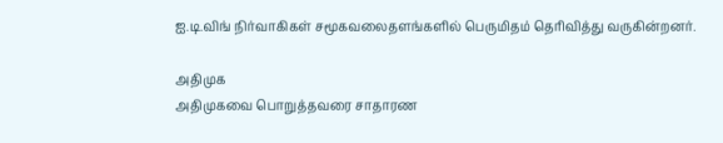ஐ.டி.விங் நிர்வாகிகள் சமூகவலைதளங்களில் பெருமிதம் தெரிவித்து வருகின்றனர்.

அதிமுக
அதிமுகவை பொறுத்தவரை சாதாரண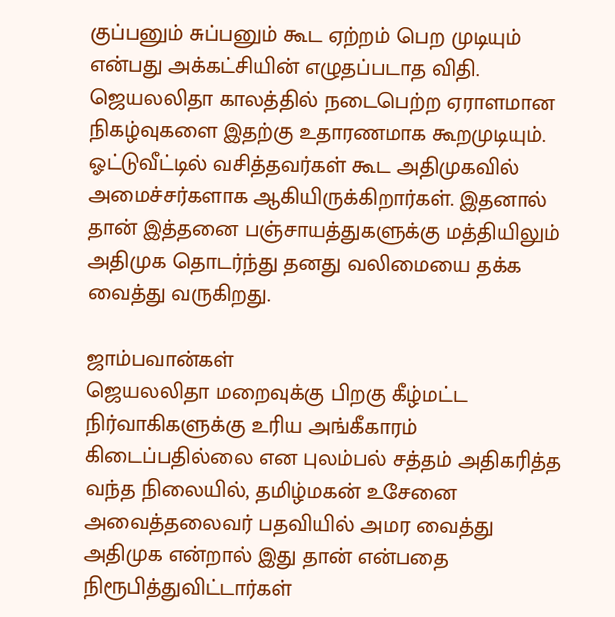குப்பனும் சுப்பனும் கூட ஏற்றம் பெற முடியும் என்பது அக்கட்சியின் எழுதப்படாத விதி. ஜெயலலிதா காலத்தில் நடைபெற்ற ஏராளமான நிகழ்வுகளை இதற்கு உதாரணமாக கூறமுடியும். ஓட்டுவீட்டில் வசித்தவர்கள் கூட அதிமுகவில் அமைச்சர்களாக ஆகியிருக்கிறார்கள். இதனால் தான் இத்தனை பஞ்சாயத்துகளுக்கு மத்தியிலும் அதிமுக தொடர்ந்து தனது வலிமையை தக்க வைத்து வருகிறது.

ஜாம்பவான்கள்
ஜெயலலிதா மறைவுக்கு பிறகு கீழ்மட்ட நிர்வாகிகளுக்கு உரிய அங்கீகாரம் கிடைப்பதில்லை என புலம்பல் சத்தம் அதிகரித்த வந்த நிலையில், தமிழ்மகன் உசேனை அவைத்தலைவர் பதவியில் அமர வைத்து அதிமுக என்றால் இது தான் என்பதை நிரூபித்துவிட்டார்கள்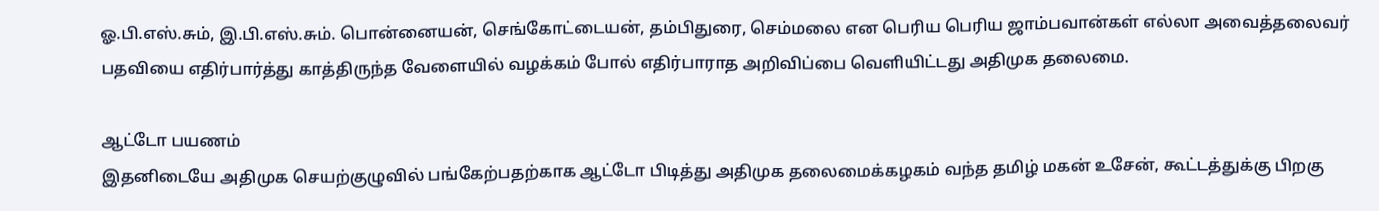ஓ.பி.எஸ்.சும், இ.பி.எஸ்.சும். பொன்னையன், செங்கோட்டையன், தம்பிதுரை, செம்மலை என பெரிய பெரிய ஜாம்பவான்கள் எல்லா அவைத்தலைவர் பதவியை எதிர்பார்த்து காத்திருந்த வேளையில் வழக்கம் போல் எதிர்பாராத அறிவிப்பை வெளியிட்டது அதிமுக தலைமை.

ஆட்டோ பயணம்
இதனிடையே அதிமுக செயற்குழுவில் பங்கேற்பதற்காக ஆட்டோ பிடித்து அதிமுக தலைமைக்கழகம் வந்த தமிழ் மகன் உசேன், கூட்டத்துக்கு பிறகு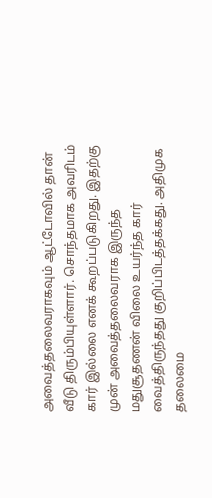அவைத்தலைவராகவும் ஆட்டோவில் தான் வீடு திரும்பியுள்ளார். சொந்தமாக அவரிடம் கார் இல்லை எனக் கூறப்படுகிறது. இதற்கு முன் அவைத்தலைவராக இருந்த மதுசூதணன் விலை உயர்ந்த கார் வைத்திருந்தது குறிப்பிடத்தக்கது. அதிமுக தலைமை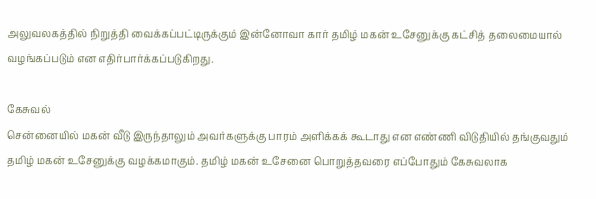அலுவலகத்தில் நிறுத்தி வைக்கப்பட்டிருக்கும் இன்னோவா கார் தமிழ் மகன் உசேனுக்கு கட்சித் தலைமையால் வழங்கப்படும் என எதிர்பார்க்கப்படுகிறது.

கேசுவல்
சென்னையில் மகன் வீடு இருந்தாலும் அவர்களுக்கு பாரம் அளிக்கக் கூடாது என எண்ணி விடுதியில் தங்குவதும் தமிழ் மகன் உசேனுக்கு வழக்கமாகும். தமிழ் மகன் உசேனை பொறுத்தவரை எப்போதும் கேசுவலாக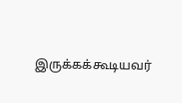இருக்கக்கூடியவர்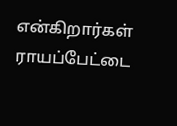என்கிறார்கள் ராயப்பேட்டை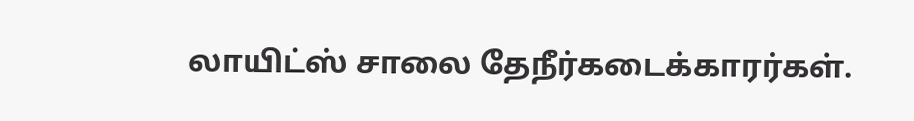லாயிட்ஸ் சாலை தேநீர்கடைக்காரர்கள்.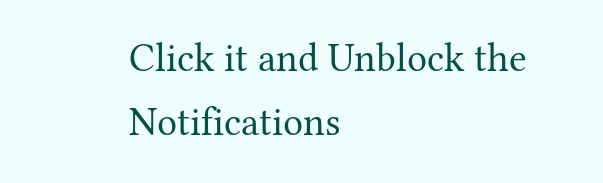Click it and Unblock the Notifications